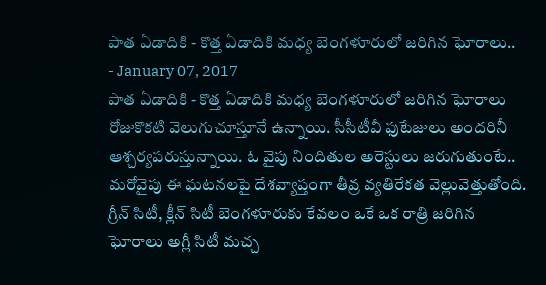పాత ఏడాదికి - కొత్త ఏడాదికి మధ్య బెంగళూరులో జరిగిన ఘోరాలు..
- January 07, 2017
పాత ఏడాదికి - కొత్త ఏడాదికి మధ్య బెంగళూరులో జరిగిన ఘోరాలు రోజుకొకటి వెలుగుచూస్తూనే ఉన్నాయి. సీసీటీవీ ఫుటేజులు అందరినీ ఆశ్చర్యపరుస్తున్నాయి. ఓ వైపు నిందితుల అరెస్టులు జరుగుతుంటే.. మరోవైపు ఈ ఘటనలపై దేశవ్యాప్తంగా తీవ్ర వ్యతిరేకత వెల్లువెత్తుతోంది. గ్రీన్ సిటీ, క్లీన్ సిటీ బెంగళూరుకు కేవలం ఒకే ఒక రాత్రి జరిగిన ఘోరాలు అగ్లీ సిటీ మచ్చ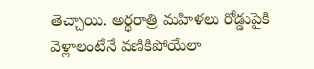తెచ్చాయి. అర్థరాత్రి మహిళలు రోడ్డుపైకి వెళ్లాలంటేనే వణికిపోయేలా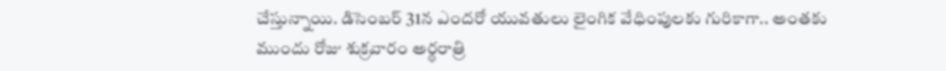చేస్తున్నాయి. డిసెంబర్ 31న ఎందరో యువతులు లైంగిక వేధింపులకు గురికాగా.. అంతకు ముందు రోజు శుక్రవారం అర్థరాత్రి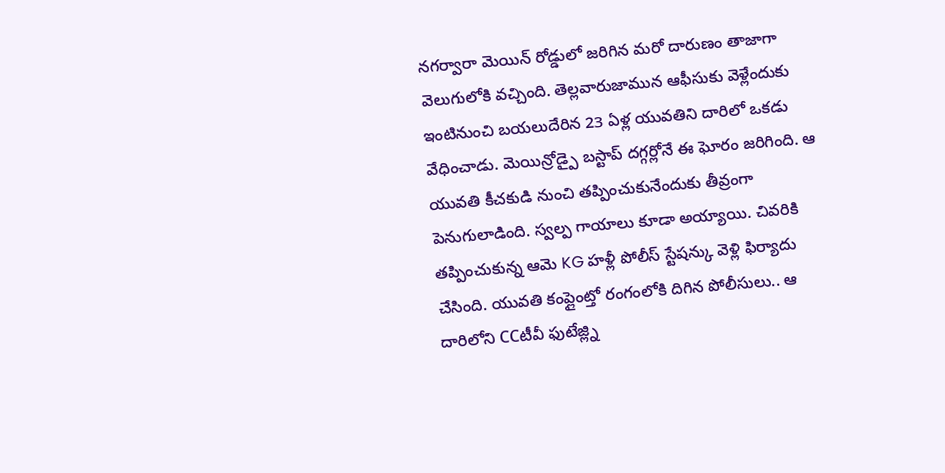నగర్వారా మెయిన్ రోడ్డులో జరిగిన మరో దారుణం తాజాగా వెలుగులోకి వచ్చింది. తెల్లవారుజామున ఆఫీసుకు వెళ్లేందుకు ఇంటినుంచి బయలుదేరిన 23 ఏళ్ల యువతిని దారిలో ఒకడు వేధించాడు. మెయిన్రోడ్పై బస్టాప్ దగ్గర్లోనే ఈ ఘోరం జరిగింది. ఆ యువతి కీచకుడి నుంచి తప్పించుకునేందుకు తీవ్రంగా పెనుగులాడింది. స్వల్ప గాయాలు కూడా అయ్యాయి. చివరికి తప్పించుకున్న ఆమె KG హళ్లీ పోలీస్ స్టేషన్కు వెళ్లి ఫిర్యాదు చేసింది. యువతి కంప్లైంట్తో రంగంలోకి దిగిన పోలీసులు.. ఆ దారిలోని CCటీవీ ఫుటేజ్ల్ని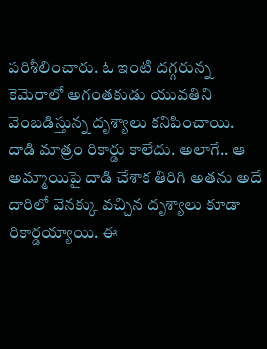పరిశీలించారు. ఓ ఇంటి దగ్గరున్న కెమెరాలో అగంతకుడు యువతిని వెంబడిస్తున్న దృశ్యాలు కనిపించాయి. దాడి మాత్రం రికార్డు కాలేదు. అలాగే.. ఆ అమ్మాయిపై దాడి చేశాక తిరిగి అతను అదే దారిలో వెనక్కు వచ్చిన దృశ్యాలు కూడా రికార్డయ్యాయి. ఈ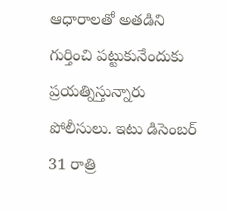ఆధారాలతో అతడిని గుర్తించి పట్టుకునేందుకు ప్రయత్నిస్తున్నారు పోలీసులు. ఇటు డిసెంబర్ 31 రాత్రి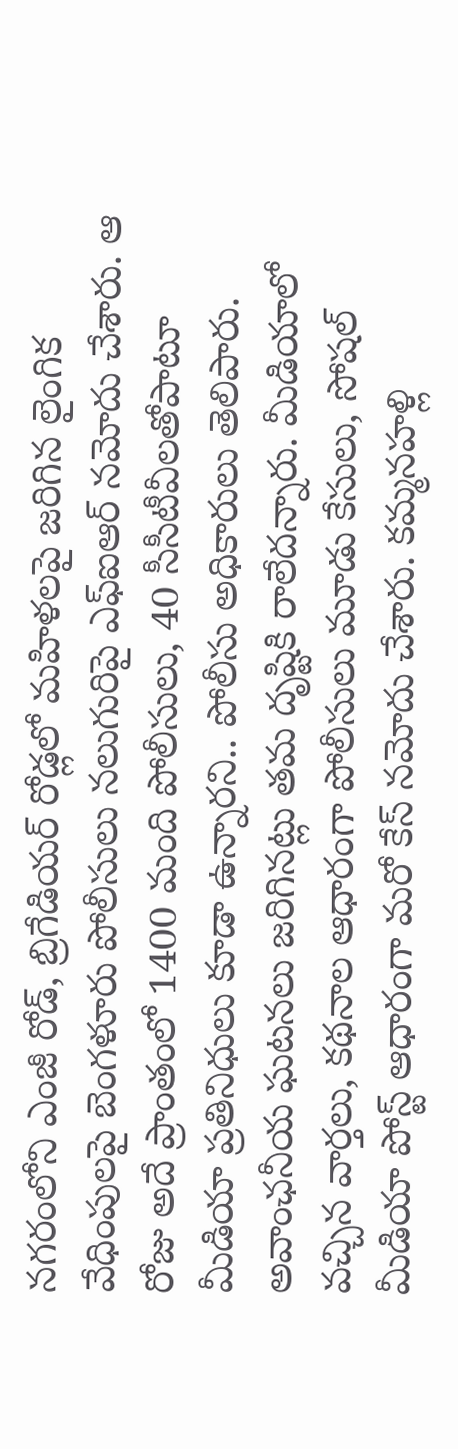నగరంలోని ఎంజీ రోడ్, బ్రిగేడియర్ రోడ్లలో మహిళలపై జరిగిన లైంగిక వేధింపులపై బెంగళూరు పోలీసులు నలుగురిపై ఎఫ్ఐఆర్ నమోదు చేశారు. ఆ రోజు అదే ప్రాంతంలో 1400 మంది పోలీసులు, 40 సీసీటీవీలతోపాటూ మీడియా ప్రతినిధులు కూడా ఉన్నారని.. పోలీసు అధికారులు తెలిపారు. అవాంఛనీయ ఘటనలు జరిగినట్లు తమ దృష్టికి రాలేదన్నారు. మీడియాలో వచ్చిన వార్తలు, కథనాల ఆధారంగా పోలీసులు మూడు కేసులు, సోషల్ మీడియా పోస్ట్ ఆధారంగా మరో కేస్ నమోదు చేశారు. కమ్మనహళ్లి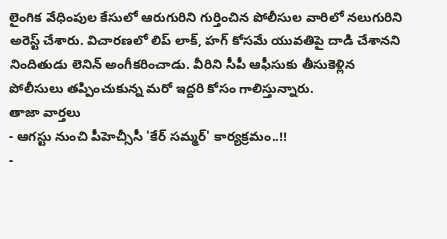లైంగిక వేధింపుల కేసులో ఆరుగురిని గుర్తించిన పోలీసుల వారిలో నలుగురిని అరెస్ట్ చేశారు. విచారణలో లిప్ లాక్, హగ్ కోసమే యువతిపై దాడి చేశానని నిందితుడు లెనిన్ అంగీకరించాడు. వీరిని సీపీ ఆఫీసుకు తీసుకెళ్లిన పోలీసులు తప్పించుకున్న మరో ఇద్దరి కోసం గాలిస్తున్నారు.
తాజా వార్తలు
- ఆగస్టు నుంచి పీహెచ్సీసీ 'కేర్ సమ్మర్' కార్యక్రమం..!!
-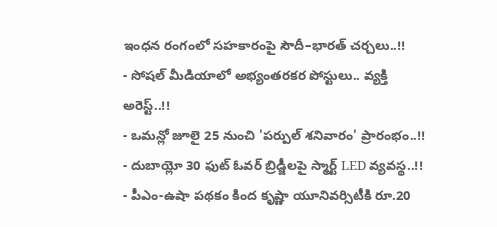ఇంధన రంగంలో సహకారంపై సౌదీ–భారత్ చర్చలు..!!
- సోషల్ మీడియాలో అభ్యంతరకర పోస్టులు.. వ్యక్తి అరెస్ట్..!!
- ఒమన్లో జూలై 25 నుంచి 'పర్పుల్ శనివారం' ప్రారంభం..!!
- దుబాయ్లో 30 ఫుట్ ఓవర్ బ్రిడ్జీలపై స్మార్ట్ LED వ్యవస్థ..!!
- పీఎం-ఉషా పథకం కింద కృష్ణా యూనివర్సిటీకి రూ.20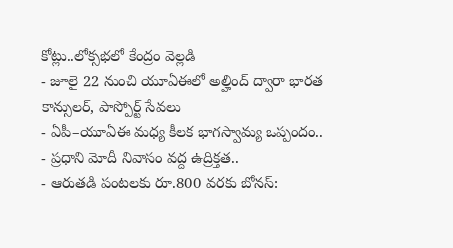కోట్లు..లోక్సభలో కేంద్రం వెల్లడి
- జూలై 22 నుంచి యూఏఈలో అల్హింద్ ద్వారా భారత కాన్సులర్, పాస్పోర్ట్ సేవలు
- ఏపీ–యూఏఈ మధ్య కీలక భాగస్వామ్య ఒప్పందం..
- ప్రధాని మోదీ నివాసం వద్ద ఉద్రిక్తత..
- ఆరుతడి పంటలకు రూ.800 వరకు బోనస్: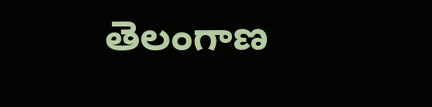తెలంగాణ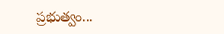ప్రభుత్వం...